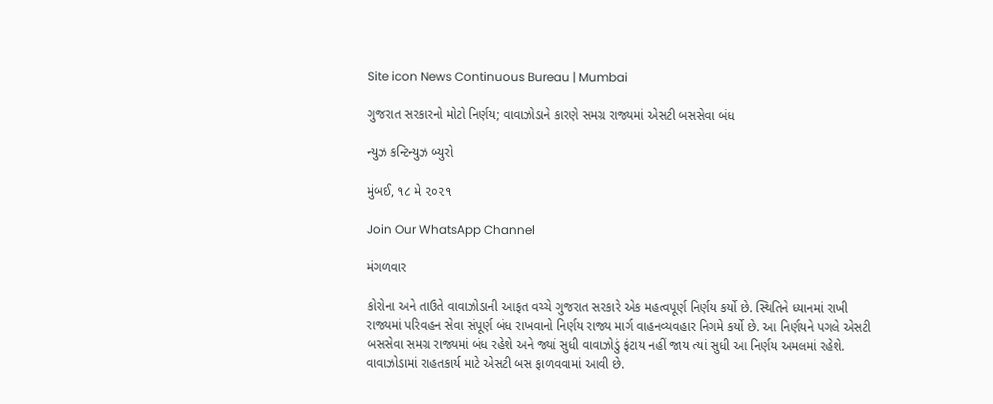Site icon News Continuous Bureau | Mumbai

ગુજરાત સરકારનો મોટો નિર્ણય; વાવાઝોડાને કારણે સમગ્ર રાજ્યમાં એસટી બસસેવા બંધ

ન્યુઝ કન્ટિન્યુઝ બ્યુરો

મુંબઈ, ૧૮ મે ૨૦૨૧

Join Our WhatsApp Channel

મંગળવાર

કોરોના અને તાઉતે વાવાઝોડાની આફત વચ્ચે ગુજરાત સરકારે એક મહત્વપૂર્ણ નિર્ણય કર્યો છે. સ્થિતિને ધ્યાનમાં રાખી રાજ્યમાં પરિવહન સેવા સંપૂર્ણ બંધ રાખવાનો નિર્ણય રાજ્ય માર્ગ વાહનવ્યવહાર નિગમે કર્યો છે. આ નિર્ણયને પગલે એસટી બસસેવા સમગ્ર રાજ્યમાં બંધ રહેશે અને જ્યાં સુધી વાવાઝોડું ફંટાય નહીં જાય ત્યાં સુધી આ નિર્ણય અમલમાં રહેશે. વાવાઝોડામાં રાહતકાર્ય માટે એસટી બસ ફાળવવામાં આવી છે.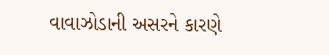વાવાઝોડાની અસરને કારણે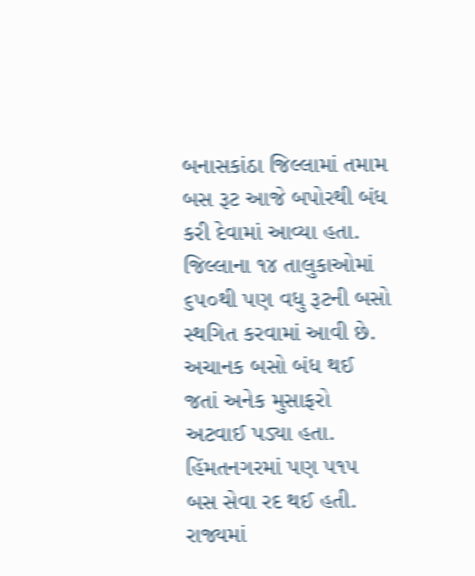બનાસકાંઠા જિલ્લામાં તમામ બસ રૂટ આજે બપોરથી બંધ કરી દેવામાં આવ્યા હતા. જિલ્લાના ૧૪ તાલુકાઓમાં ૬૫૦થી પણ વધુ રૂટની બસો સ્થગિત કરવામાં આવી છે. અચાનક બસો બંધ થઈ જતાં અનેક મુસાફરો અટવાઈ પડ્યા હતા. હિંમતનગરમાં પણ ૫૧૫ બસ સેવા રદ થઈ હતી. રાજ્યમાં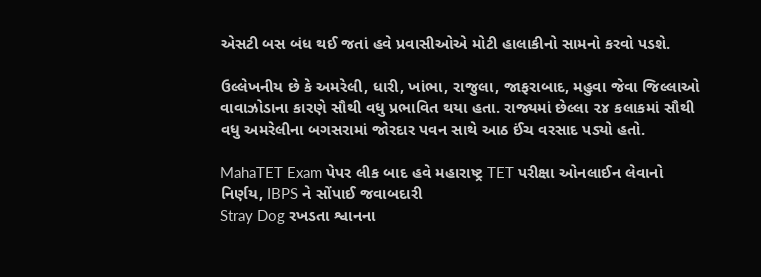એસટી બસ બંધ થઈ જતાં હવે પ્રવાસીઓએ મોટી હાલાકીનો સામનો કરવો પડશે.

ઉલ્લેખનીય છે કે અમરેલી, ધારી, ખાંભા, રાજુલા, જાફરાબાદ, મહુવા જેવા જિલ્લાઓ વાવાઝોડાના કારણે સૌથી વધુ પ્રભાવિત થયા હતા. રાજ્યમાં છેલ્લા ૨૪ કલાકમાં સૌથી વધુ અમરેલીના બગસરામાં જોરદાર પવન સાથે આઠ ઈંચ વરસાદ પડ્યો હતો.

MahaTET Exam પેપર લીક બાદ હવે મહારાષ્ટ્ર TET પરીક્ષા ઓનલાઈન લેવાનો નિર્ણય, IBPS ને સોંપાઈ જવાબદારી
Stray Dog રખડતા શ્વાનના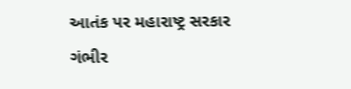આતંક પર મહારાષ્ટ્ર સરકાર ગંભીર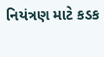નિયંત્રણ માટે કડક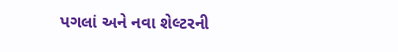પગલાં અને નવા શેલ્ટરની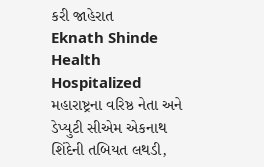કરી જાહેરાત
Eknath Shinde Health Hospitalized મહારાષ્ટ્રના વરિષ્ઠ નેતા અને ડેપ્યુટી સીએમ એકનાથ શિંદેની તબિયત લથડી,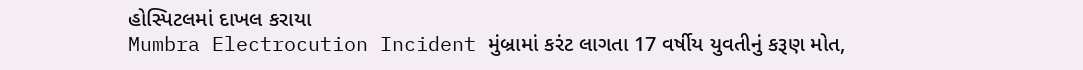હોસ્પિટલમાં દાખલ કરાયા
Mumbra Electrocution Incident મુંબ્રામાં કરંટ લાગતા 17 વર્ષીય યુવતીનું કરૂણ મોત,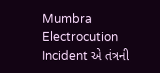Mumbra Electrocution Incident એ તંત્રની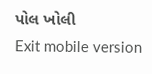પોલ ખોલી
Exit mobile version